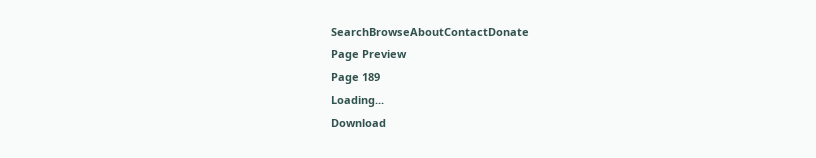SearchBrowseAboutContactDonate
Page Preview
Page 189
Loading...
Download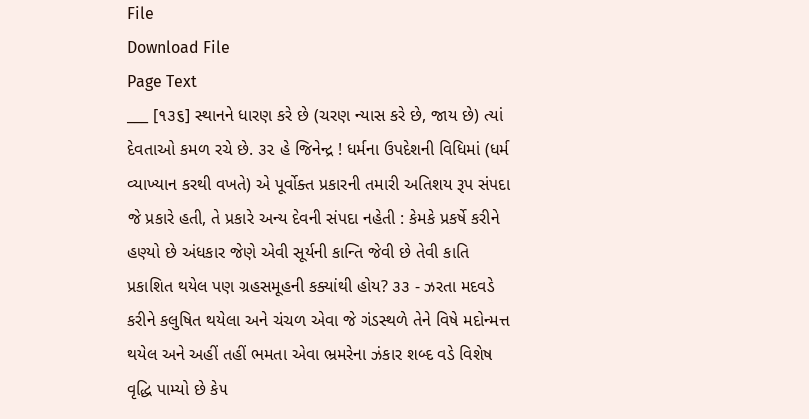File
Download File
Page Text
___ [૧૩૬] સ્થાનને ધારણ કરે છે (ચરણ ન્યાસ કરે છે, જાય છે) ત્યાં દેવતાઓ કમળ રચે છે. ૩૨ હે જિનેન્દ્ર ! ધર્મના ઉપદેશની વિધિમાં (ધર્મ વ્યાખ્યાન કરથી વખતે) એ પૂર્વોક્ત પ્રકારની તમારી અતિશય રૂપ સંપદા જે પ્રકારે હતી, તે પ્રકારે અન્ય દેવની સંપદા નહેતી : કેમકે પ્રકર્ષે કરીને હણ્યો છે અંધકાર જેણે એવી સૂર્યની કાન્તિ જેવી છે તેવી કાતિ પ્રકાશિત થયેલ પણ ગ્રહસમૂહની કક્યાંથી હોય? ૩૩ - ઝરતા મદવડે કરીને કલુષિત થયેલા અને ચંચળ એવા જે ગંડસ્થળે તેને વિષે મદોન્મત્ત થયેલ અને અહીં તહીં ભમતા એવા ભ્રમરેના ઝંકાર શબ્દ વડે વિશેષ વૃદ્ધિ પામ્યો છે કે૫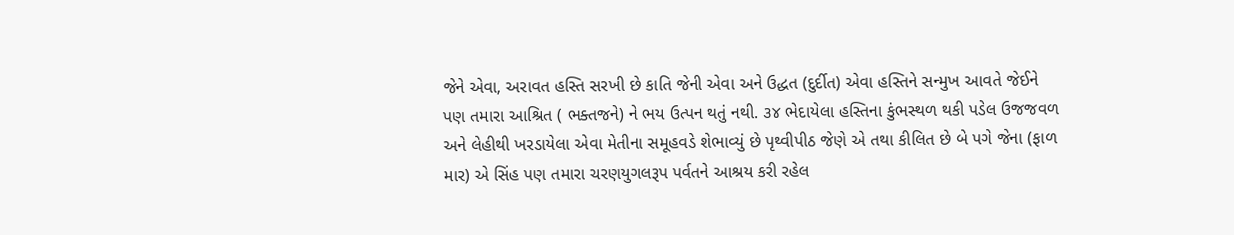જેને એવા, અરાવત હસ્તિ સરખી છે કાતિ જેની એવા અને ઉદ્ધત (દુર્દીત) એવા હસ્તિને સન્મુખ આવતે જેઈને પણ તમારા આશ્રિત ( ભક્તજને) ને ભય ઉત્પન થતું નથી. ૩૪ ભેદાયેલા હસ્તિના કુંભસ્થળ થકી પડેલ ઉજજવળ અને લેહીથી ખરડાયેલા એવા મેતીના સમૂહવડે શેભાવ્યું છે પૃથ્વીપીઠ જેણે એ તથા કીલિત છે બે પગે જેના (ફાળ માર) એ સિંહ પણ તમારા ચરણયુગલરૂપ પર્વતને આશ્રય કરી રહેલ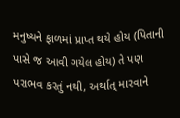મનુષ્યને ફાળમાં પ્રાપ્ત થયે હોય (પિતાની પાસે જ આવી ગયેલ હોય) તે પણ પરાભવ કરતું નથી, અર્થાત્ મારવાને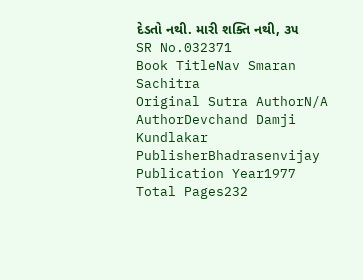દેડતો નથી. મારી શક્તિ નથી, ૩૫
SR No.032371
Book TitleNav Smaran Sachitra
Original Sutra AuthorN/A
AuthorDevchand Damji Kundlakar
PublisherBhadrasenvijay
Publication Year1977
Total Pages232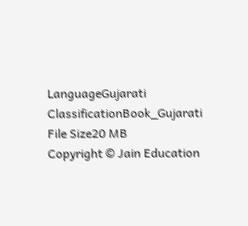LanguageGujarati
ClassificationBook_Gujarati
File Size20 MB
Copyright © Jain Education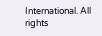International. All rights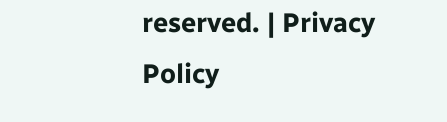reserved. | Privacy Policy